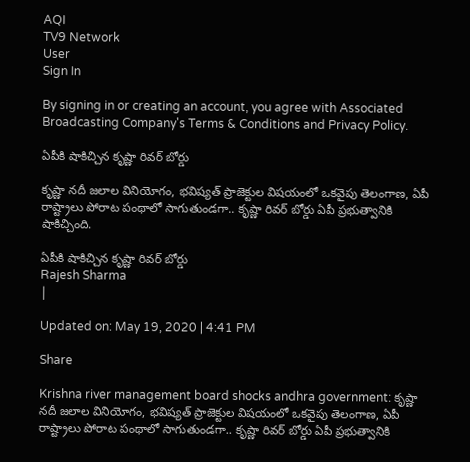AQI
TV9 Network
User
Sign In

By signing in or creating an account, you agree with Associated Broadcasting Company's Terms & Conditions and Privacy Policy.

ఏపీకి షాకిచ్చిన కృష్ణా రివర్ బోర్డు

కృష్ణా నదీ జలాల వినియోగం, భవిష్యత్ ప్రాజెక్టుల విషయంలో ఒకవైపు తెలంగాణ, ఏపీ రాష్ట్రాలు పోరాట పంథాలో సాగుతుండగా.. కృష్ణా రివర్ బోర్డు ఏపీ ప్రభుత్వానికి షాకిచ్చింది.

ఏపీకి షాకిచ్చిన కృష్ణా రివర్ బోర్డు
Rajesh Sharma
|

Updated on: May 19, 2020 | 4:41 PM

Share

Krishna river management board shocks andhra government: కృష్ణా నదీ జలాల వినియోగం, భవిష్యత్ ప్రాజెక్టుల విషయంలో ఒకవైపు తెలంగాణ, ఏపీ రాష్ట్రాలు పోరాట పంథాలో సాగుతుండగా.. కృష్ణా రివర్ బోర్డు ఏపీ ప్రభుత్వానికి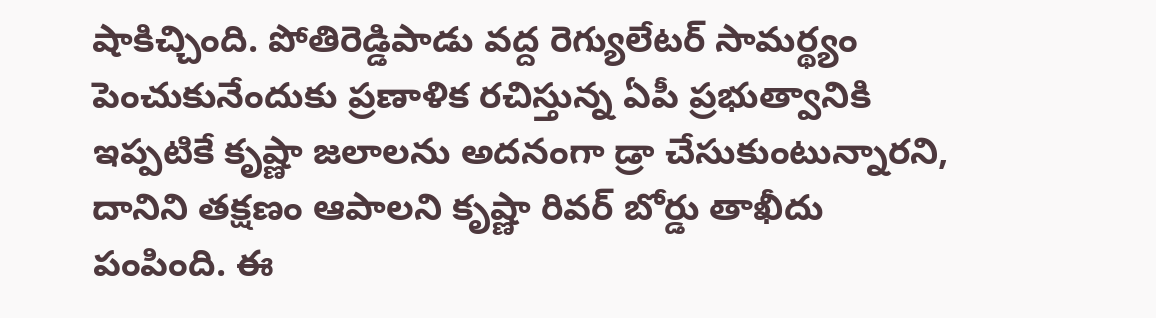షాకిచ్చింది. పోతిరెడ్డిపాడు వద్ద రెగ్యులేటర్ సామర్థ్యం పెంచుకునేందుకు ప్రణాళిక రచిస్తున్న ఏపీ ప్రభుత్వానికి ఇప్పటికే కృష్ణా జలాలను అదనంగా డ్రా చేసుకుంటున్నారని, దానిని తక్షణం ఆపాలని కృష్ణా రివర్ బోర్డు తాఖీదు పంపింది. ఈ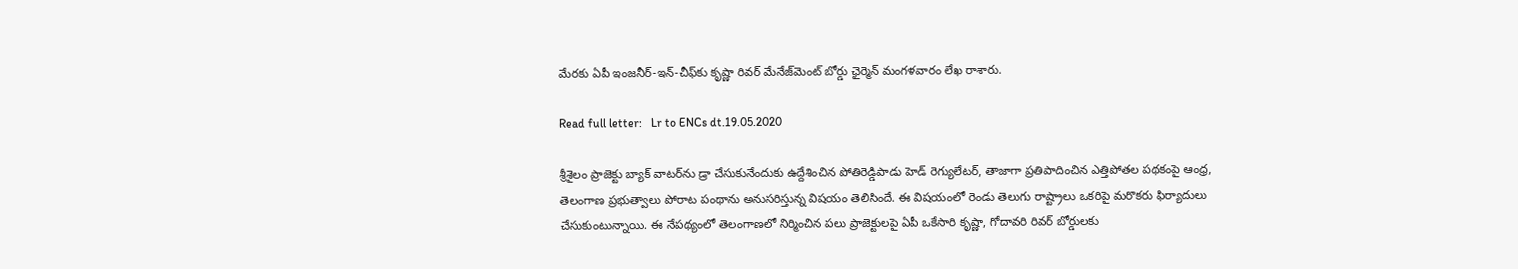మేరకు ఏపీ ఇంజనీర్-ఇన్-చీఫ్‌కు కృష్ణా రివర్ మేనేజ్‌మెంట్ బోర్డు ఛైర్మెన్ మంగళవారం లేఖ రాశారు.

Read full letter:   Lr to ENCs dt.19.05.2020

శ్రీశైలం ప్రాజెక్టు బ్యాక్ వాటర్‌ను డ్రా చేసుకునేందుకు ఉద్దేశించిన పోతిరెడ్డిపాడు హెడ్ రెగ్యులేటర్, తాజాగా ప్రతిపాదించిన ఎత్తిపోతల పథకంపై ఆంధ్ర, తెలంగాణ ప్రభుత్వాలు పోరాట పంథాను అనుసరిస్తున్న విషయం తెలిసిందే. ఈ విషయంలో రెండు తెలుగు రాష్ట్రాలు ఒకరిపై మరొకరు ఫిర్యాదులు చేసుకుంటున్నాయి. ఈ నేపథ్యంలో తెలంగాణలో నిర్మించిన పలు ప్రాజెక్టులపై ఏపీ ఒకేసారి కృష్ణా, గోదావరి రివర్ బోర్డులకు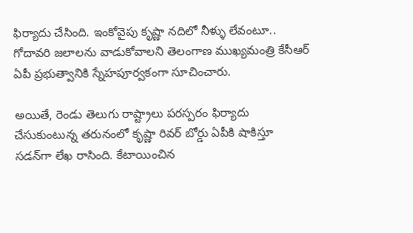ఫిర్యాదు చేసింది. ఇంకోవైపు కృష్ణా నదిలో నీళ్ళు లేవంటూ.. గోదావరి జలాలను వాడుకోవాలని తెలంగాణ ముఖ్యమంత్రి కేసీఆర్ ఏపీ ప్రభుత్వానికి స్నేహపూర్వకంగా సూచించారు.

అయితే, రెండు తెలుగు రాష్ట్రాలు పరస్పరం ఫిర్యాదు చేసుకుంటున్న తరునంలో కృష్ణా రివర్ బోర్డు ఏపీకి షాకిస్తూ సడన్‌గా లేఖ రాసింది. కేటాయించిన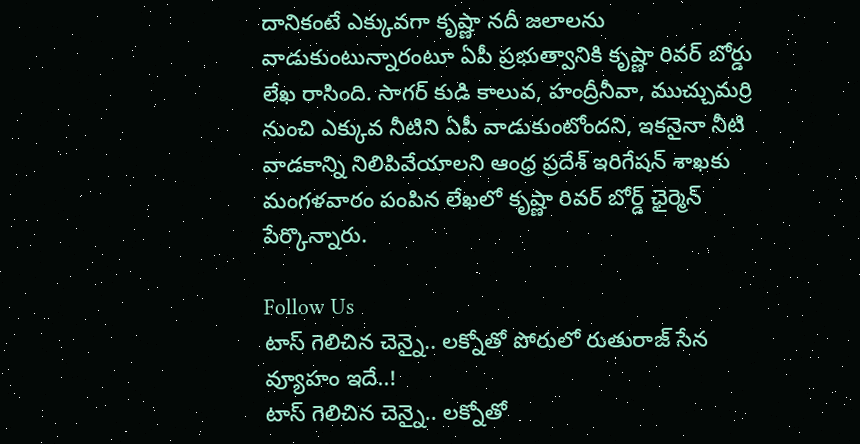దానికంటే ఎక్కువగా కృష్ణా నదీ జలాలను వాడుకుంటున్నారంటూ ఏపీ ప్రభుత్వానికి కృష్ణా రివర్ బోర్డు లేఖ రాసింది. సాగర్ కుడి కాలువ, హంద్రీనీవా, ముచ్చుమర్రి నుంచి ఎక్కువ నీటిని ఏపీ వాడుకుంటోందని, ఇకనైనా నీటి వాడకాన్ని నిలిపివేయాలని ఆంధ్ర ప్రదేశ్ ఇరిగేషన్ శాఖకు మంగళవారం పంపిన లేఖలో కృష్ణా రివర్ బోర్డ్ ఛైర్మెన్ పేర్కొన్నారు.

Follow Us
టాస్ గెలిచిన చెన్నై.. లక్నోతో పోరులో రుతురాజ్ సేన వ్యూహం ఇదే..!
టాస్ గెలిచిన చెన్నై.. లక్నోతో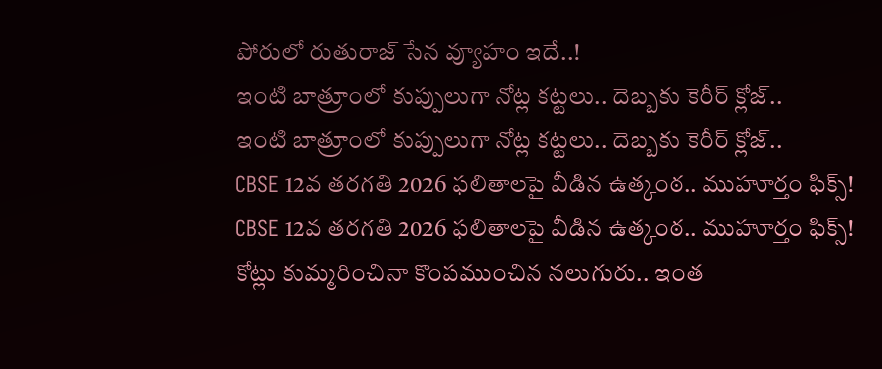పోరులో రుతురాజ్ సేన వ్యూహం ఇదే..!
ఇంటి బాత్రూంలో కుప్పులుగా నోట్ల కట్టలు.. దెబ్బకు కెరీర్ క్లోజ్..
ఇంటి బాత్రూంలో కుప్పులుగా నోట్ల కట్టలు.. దెబ్బకు కెరీర్ క్లోజ్..
CBSE 12వ తరగతి 2026 ఫలితాలపై వీడిన ఉత్కంఠ.. ముహూర్తం ఫిక్స్!
CBSE 12వ తరగతి 2026 ఫలితాలపై వీడిన ఉత్కంఠ.. ముహూర్తం ఫిక్స్!
కోట్లు కుమ్మరించినా కొంపముంచిన నలుగురు.. ఇంత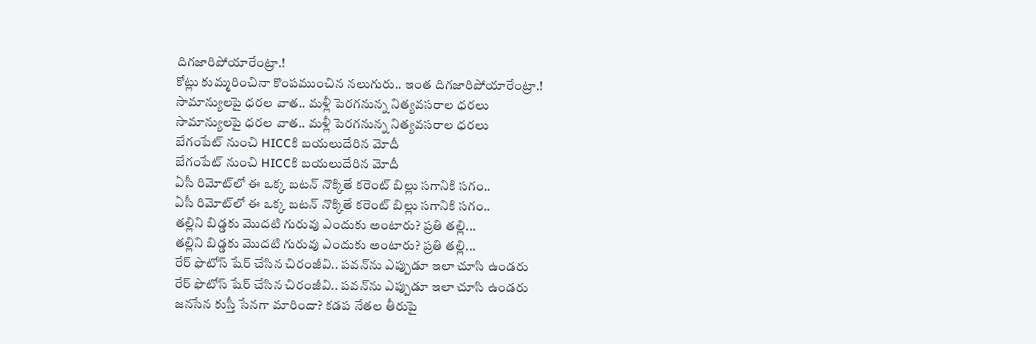దిగజారిపోయారేంట్రా.!
కోట్లు కుమ్మరించినా కొంపముంచిన నలుగురు.. ఇంత దిగజారిపోయారేంట్రా.!
సామాన్యులపై ధరల వాత.. మళ్లీ పెరగనున్న నిత్యవసరాల ధరలు
సామాన్యులపై ధరల వాత.. మళ్లీ పెరగనున్న నిత్యవసరాల ధరలు
బేగంపేట్ నుంచి HICCకి బయలుదేరిన మోదీ
బేగంపేట్ నుంచి HICCకి బయలుదేరిన మోదీ
ఏసీ రిమోట్‌లో ఈ ఒక్క బటన్ నొక్కితే కరెంట్ బిల్లు సగానికి సగం..
ఏసీ రిమోట్‌లో ఈ ఒక్క బటన్ నొక్కితే కరెంట్ బిల్లు సగానికి సగం..
తల్లిని బిడ్డకు మొదటి గురువు ఎందుకు అంటారు? ప్రతి తల్లి...
తల్లిని బిడ్డకు మొదటి గురువు ఎందుకు అంటారు? ప్రతి తల్లి...
రేర్ ఫొటోస్ షేర్ చేసిన చిరంజీవి.. పవన్‌ను ఎప్పుడూ ఇలా చూసి ఉండరు
రేర్ ఫొటోస్ షేర్ చేసిన చిరంజీవి.. పవన్‌ను ఎప్పుడూ ఇలా చూసి ఉండరు
జనసేన కుస్తీ సేనగా మారిందా? కడప నేతల తీరుపై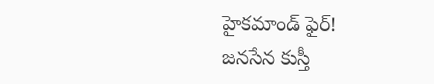హైకమాండ్ ఫైర్!
జనసేన కుస్తీ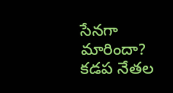సేనగా మారిందా? కడప నేతల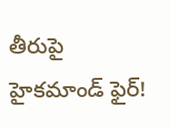తీరుపై హైకమాండ్ ఫైర్!